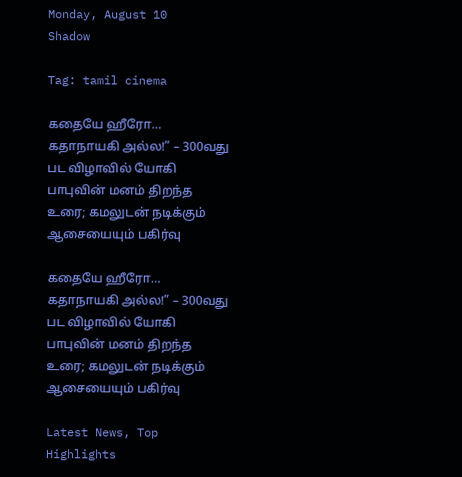Monday, August 10
Shadow

Tag: tamil cinema

கதையே ஹீரோ… கதாநாயகி அல்ல!” – 300வது பட விழாவில் யோகி பாபுவின் மனம் திறந்த உரை; கமலுடன் நடிக்கும் ஆசையையும் பகிர்வு

கதையே ஹீரோ… கதாநாயகி அல்ல!” – 300வது பட விழாவில் யோகி பாபுவின் மனம் திறந்த உரை; கமலுடன் நடிக்கும் ஆசையையும் பகிர்வு

Latest News, Top Highlights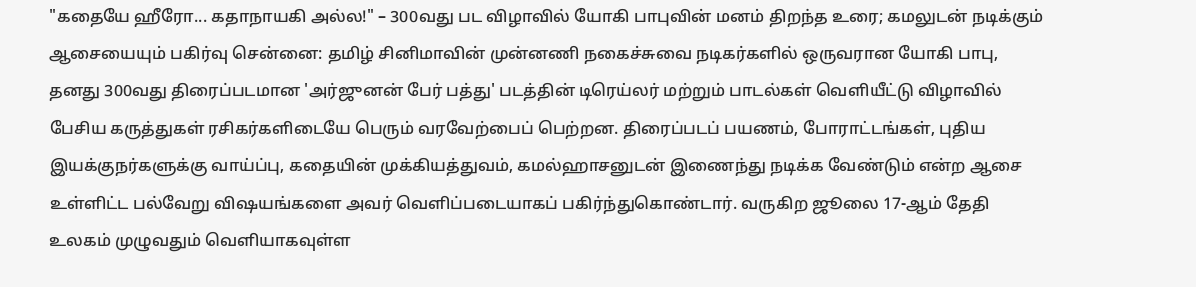"கதையே ஹீரோ... கதாநாயகி அல்ல!" – 300வது பட விழாவில் யோகி பாபுவின் மனம் திறந்த உரை; கமலுடன் நடிக்கும் ஆசையையும் பகிர்வு சென்னை: தமிழ் சினிமாவின் முன்னணி நகைச்சுவை நடிகர்களில் ஒருவரான யோகி பாபு, தனது 300வது திரைப்படமான 'அர்ஜுனன் பேர் பத்து' படத்தின் டிரெய்லர் மற்றும் பாடல்கள் வெளியீட்டு விழாவில் பேசிய கருத்துகள் ரசிகர்களிடையே பெரும் வரவேற்பைப் பெற்றன. திரைப்படப் பயணம், போராட்டங்கள், புதிய இயக்குநர்களுக்கு வாய்ப்பு, கதையின் முக்கியத்துவம், கமல்ஹாசனுடன் இணைந்து நடிக்க வேண்டும் என்ற ஆசை உள்ளிட்ட பல்வேறு விஷயங்களை அவர் வெளிப்படையாகப் பகிர்ந்துகொண்டார். வருகிற ஜூலை 17-ஆம் தேதி உலகம் முழுவதும் வெளியாகவுள்ள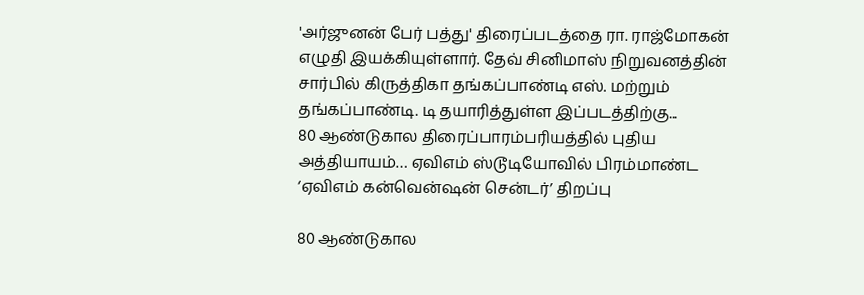'அர்ஜுனன் பேர் பத்து' திரைப்படத்தை ரா. ராஜ்மோகன் எழுதி இயக்கியுள்ளார். தேவ் சினிமாஸ் நிறுவனத்தின் சார்பில் கிருத்திகா தங்கப்பாண்டி எஸ். மற்றும் தங்கப்பாண்டி. டி தயாரித்துள்ள இப்படத்திற்கு...
80 ஆண்டுகால திரைப்பாரம்பரியத்தில் புதிய அத்தியாயம்… ஏவிஎம் ஸ்டூடியோவில் பிரம்மாண்ட ‘ஏவிஎம் கன்வென்ஷன் சென்டர்’ திறப்பு

80 ஆண்டுகால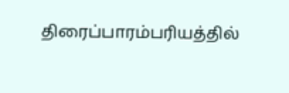திரைப்பாரம்பரியத்தில்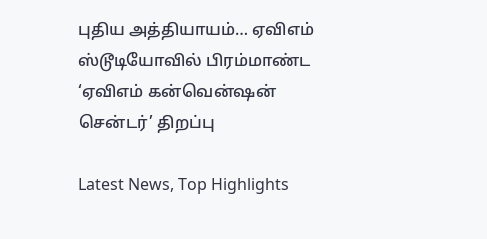புதிய அத்தியாயம்… ஏவிஎம் ஸ்டூடியோவில் பிரம்மாண்ட ‘ஏவிஎம் கன்வென்ஷன் சென்டர்’ திறப்பு

Latest News, Top Highlights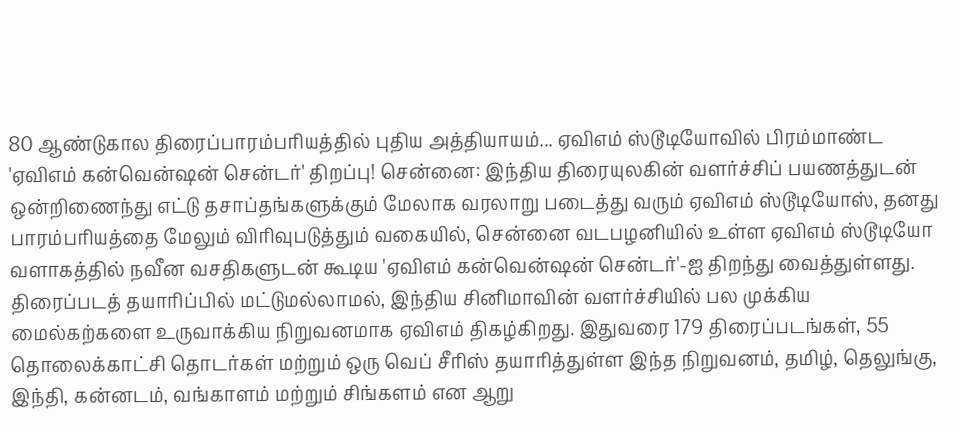80 ஆண்டுகால திரைப்பாரம்பரியத்தில் புதிய அத்தியாயம்... ஏவிஎம் ஸ்டூடியோவில் பிரம்மாண்ட 'ஏவிஎம் கன்வென்ஷன் சென்டர்' திறப்பு! சென்னை: இந்திய திரையுலகின் வளர்ச்சிப் பயணத்துடன் ஒன்றிணைந்து எட்டு தசாப்தங்களுக்கும் மேலாக வரலாறு படைத்து வரும் ஏவிஎம் ஸ்டூடியோஸ், தனது பாரம்பரியத்தை மேலும் விரிவுபடுத்தும் வகையில், சென்னை வடபழனியில் உள்ள ஏவிஎம் ஸ்டூடியோ வளாகத்தில் நவீன வசதிகளுடன் கூடிய 'ஏவிஎம் கன்வென்ஷன் சென்டர்'-ஐ திறந்து வைத்துள்ளது. திரைப்படத் தயாரிப்பில் மட்டுமல்லாமல், இந்திய சினிமாவின் வளர்ச்சியில் பல முக்கிய மைல்கற்களை உருவாக்கிய நிறுவனமாக ஏவிஎம் திகழ்கிறது. இதுவரை 179 திரைப்படங்கள், 55 தொலைக்காட்சி தொடர்கள் மற்றும் ஒரு வெப் சீரிஸ் தயாரித்துள்ள இந்த நிறுவனம், தமிழ், தெலுங்கு, இந்தி, கன்னடம், வங்காளம் மற்றும் சிங்களம் என ஆறு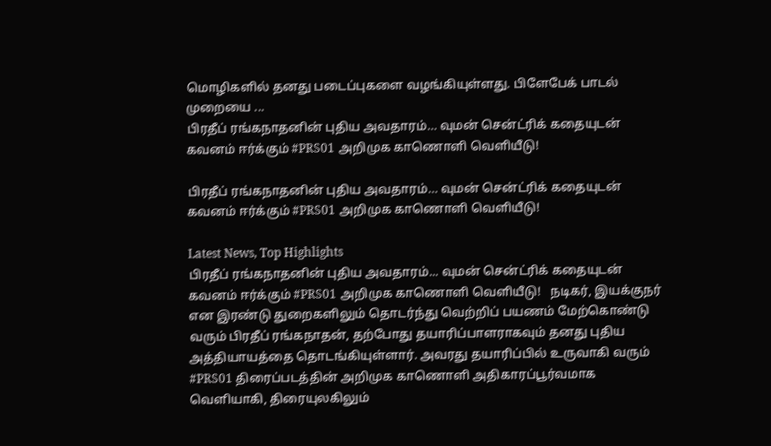மொழிகளில் தனது படைப்புகளை வழங்கியுள்ளது. பிளேபேக் பாடல் முறையை ...
பிரதீப் ரங்கநாதனின் புதிய அவதாரம்… வுமன் சென்ட்ரிக் கதையுடன் கவனம் ஈர்க்கும் #PRS01 அறிமுக காணொளி வெளியீடு!

பிரதீப் ரங்கநாதனின் புதிய அவதாரம்… வுமன் சென்ட்ரிக் கதையுடன் கவனம் ஈர்க்கும் #PRS01 அறிமுக காணொளி வெளியீடு!

Latest News, Top Highlights
பிரதீப் ரங்கநாதனின் புதிய அவதாரம்... வுமன் சென்ட்ரிக் கதையுடன் கவனம் ஈர்க்கும் #PRS01 அறிமுக காணொளி வெளியீடு!   நடிகர், இயக்குநர் என இரண்டு துறைகளிலும் தொடர்ந்து வெற்றிப் பயணம் மேற்கொண்டு வரும் பிரதீப் ரங்கநாதன், தற்போது தயாரிப்பாளராகவும் தனது புதிய அத்தியாயத்தை தொடங்கியுள்ளார். அவரது தயாரிப்பில் உருவாகி வரும் #PRS01 திரைப்படத்தின் அறிமுக காணொளி அதிகாரப்பூர்வமாக வெளியாகி, திரையுலகிலும்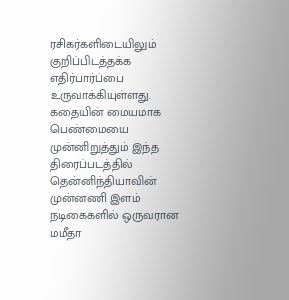ரசிகர்களிடையிலும் குறிப்பிடத்தக்க எதிர்பார்ப்பை உருவாக்கியுள்ளது. கதையின் மையமாக பெண்மையை முன்னிறுத்தும் இந்த திரைப்படத்தில் தென்னிந்தியாவின் முன்னணி இளம் நடிகைகளில் ஒருவரான மமீதா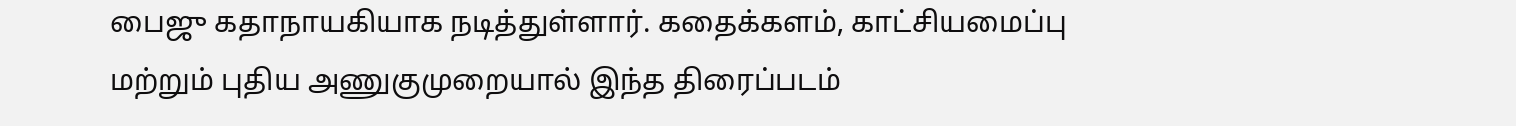பைஜு கதாநாயகியாக நடித்துள்ளார். கதைக்களம், காட்சியமைப்பு மற்றும் புதிய அணுகுமுறையால் இந்த திரைப்படம்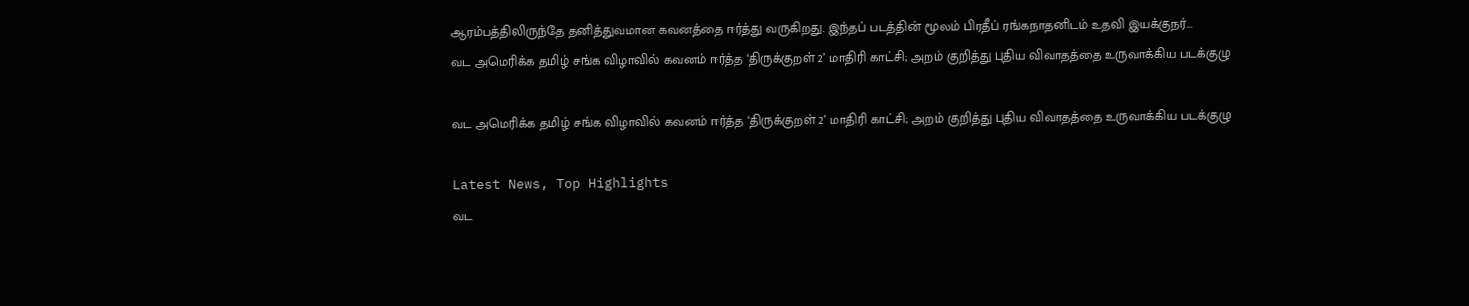ஆரம்பத்திலிருந்தே தனித்துவமான கவனத்தை ஈர்த்து வருகிறது. இந்தப் படத்தின் மூலம் பிரதீப் ரங்கநாதனிடம் உதவி இயக்குநர்...
வட அமெரிக்க தமிழ் சங்க விழாவில் கவனம் ஈர்த்த ‘திருக்குறள் 2’ மாதிரி காட்சி; அறம் குறித்து புதிய விவாதத்தை உருவாக்கிய படக்குழு

வட அமெரிக்க தமிழ் சங்க விழாவில் கவனம் ஈர்த்த ‘திருக்குறள் 2’ மாதிரி காட்சி; அறம் குறித்து புதிய விவாதத்தை உருவாக்கிய படக்குழு

Latest News, Top Highlights
வட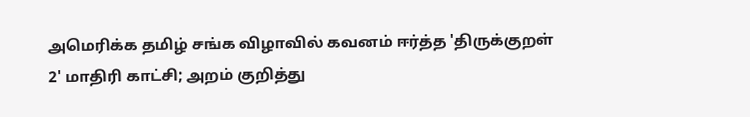அமெரிக்க தமிழ் சங்க விழாவில் கவனம் ஈர்த்த 'திருக்குறள் 2' மாதிரி காட்சி; அறம் குறித்து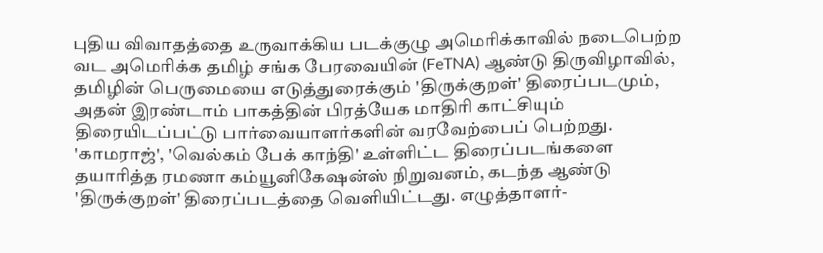புதிய விவாதத்தை உருவாக்கிய படக்குழு அமெரிக்காவில் நடைபெற்ற வட அமெரிக்க தமிழ் சங்க பேரவையின் (FeTNA) ஆண்டு திருவிழாவில், தமிழின் பெருமையை எடுத்துரைக்கும் 'திருக்குறள்' திரைப்படமும், அதன் இரண்டாம் பாகத்தின் பிரத்யேக மாதிரி காட்சியும் திரையிடப்பட்டு பார்வையாளர்களின் வரவேற்பைப் பெற்றது. 'காமராஜ்', 'வெல்கம் பேக் காந்தி' உள்ளிட்ட திரைப்படங்களை தயாரித்த ரமணா கம்யூனிகேஷன்ஸ் நிறுவனம், கடந்த ஆண்டு 'திருக்குறள்' திரைப்படத்தை வெளியிட்டது. எழுத்தாளர்-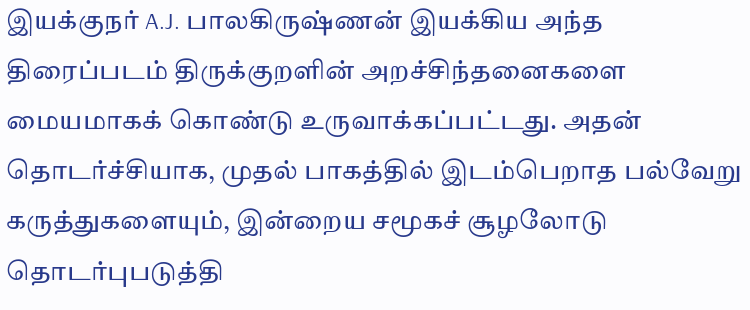இயக்குநர் A.J. பாலகிருஷ்ணன் இயக்கிய அந்த திரைப்படம் திருக்குறளின் அறச்சிந்தனைகளை மையமாகக் கொண்டு உருவாக்கப்பட்டது. அதன் தொடர்ச்சியாக, முதல் பாகத்தில் இடம்பெறாத பல்வேறு கருத்துகளையும், இன்றைய சமூகச் சூழலோடு தொடர்புபடுத்தி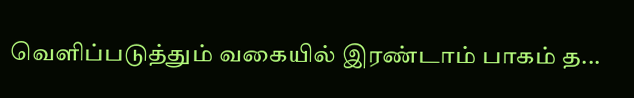வெளிப்படுத்தும் வகையில் இரண்டாம் பாகம் த...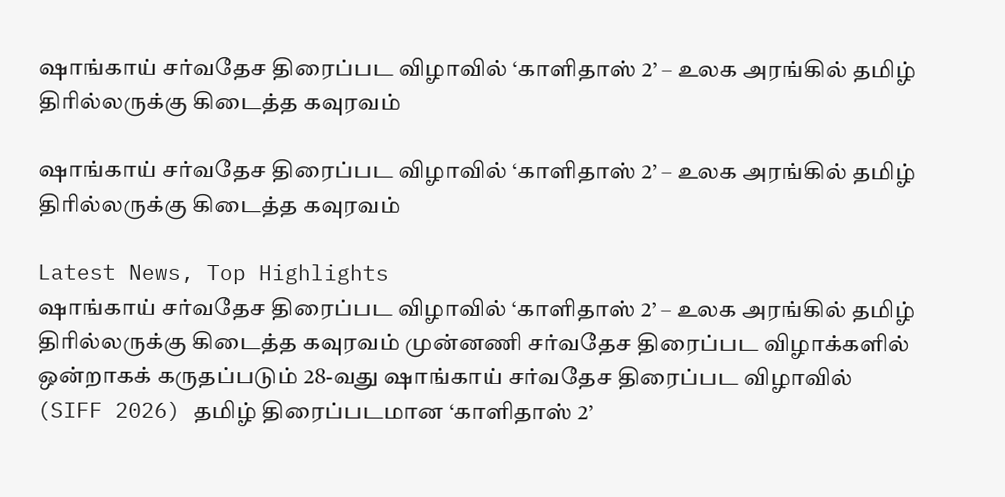ஷாங்காய் சர்வதேச திரைப்பட விழாவில் ‘காளிதாஸ் 2’ – உலக அரங்கில் தமிழ் திரில்லருக்கு கிடைத்த கவுரவம்

ஷாங்காய் சர்வதேச திரைப்பட விழாவில் ‘காளிதாஸ் 2’ – உலக அரங்கில் தமிழ் திரில்லருக்கு கிடைத்த கவுரவம்

Latest News, Top Highlights
ஷாங்காய் சர்வதேச திரைப்பட விழாவில் ‘காளிதாஸ் 2’ – உலக அரங்கில் தமிழ் திரில்லருக்கு கிடைத்த கவுரவம் முன்னணி சர்வதேச திரைப்பட விழாக்களில் ஒன்றாகக் கருதப்படும் 28-வது ஷாங்காய் சர்வதேச திரைப்பட விழாவில் (SIFF 2026) தமிழ் திரைப்படமான ‘காளிதாஸ் 2’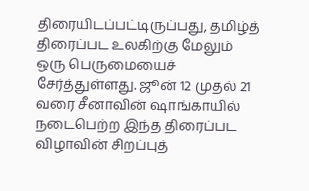திரையிடப்பட்டிருப்பது, தமிழ்த் திரைப்பட உலகிற்கு மேலும் ஒரு பெருமையைச் சேர்த்துள்ளது. ஜூன் 12 முதல் 21 வரை சீனாவின் ஷாங்காயில் நடைபெற்ற இந்த திரைப்பட விழாவின் சிறப்புத்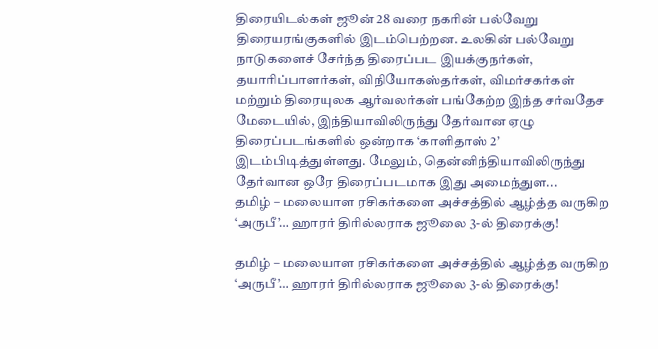திரையிடல்கள் ஜூன் 28 வரை நகரின் பல்வேறு திரையரங்குகளில் இடம்பெற்றன. உலகின் பல்வேறு நாடுகளைச் சேர்ந்த திரைப்பட இயக்குநர்கள், தயாரிப்பாளர்கள், விநியோகஸ்தர்கள், விமர்சகர்கள் மற்றும் திரையுலக ஆர்வலர்கள் பங்கேற்ற இந்த சர்வதேச மேடையில், இந்தியாவிலிருந்து தேர்வான ஏழு திரைப்படங்களில் ஒன்றாக ‘காளிதாஸ் 2’ இடம்பிடித்துள்ளது. மேலும், தென்னிந்தியாவிலிருந்து தேர்வான ஒரே திரைப்படமாக இது அமைந்துள...
தமிழ் – மலையாள ரசிகர்களை அச்சத்தில் ஆழ்த்த வருகிற ‘அருபீ’… ஹாரர் திரில்லராக ஜூலை 3-ல் திரைக்கு!

தமிழ் – மலையாள ரசிகர்களை அச்சத்தில் ஆழ்த்த வருகிற ‘அருபீ’… ஹாரர் திரில்லராக ஜூலை 3-ல் திரைக்கு!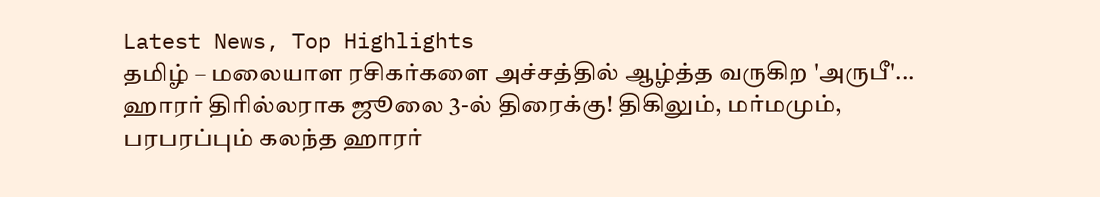Latest News, Top Highlights
தமிழ் – மலையாள ரசிகர்களை அச்சத்தில் ஆழ்த்த வருகிற 'அருபீ'... ஹாரர் திரில்லராக ஜூலை 3-ல் திரைக்கு! திகிலும், மர்மமும், பரபரப்பும் கலந்த ஹாரர்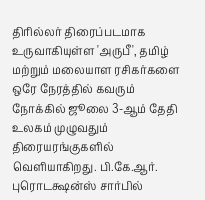திரில்லர் திரைப்படமாக உருவாகியுள்ள 'அருபீ', தமிழ் மற்றும் மலையாள ரசிகர்களை ஒரே நேரத்தில் கவரும் நோக்கில் ஜூலை 3-ஆம் தேதி உலகம் முழுவதும் திரையரங்குகளில் வெளியாகிறது. பி.கே.ஆர். புரொடக்ஷன்ஸ் சார்பில்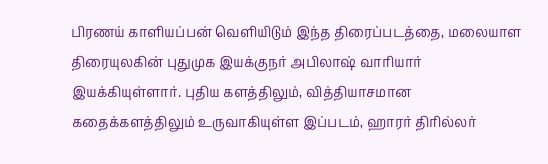பிரணய் காளியப்பன் வெளியிடும் இந்த திரைப்படத்தை, மலையாள திரையுலகின் புதுமுக இயக்குநர் அபிலாஷ் வாரியார் இயக்கியுள்ளார். புதிய களத்திலும், வித்தியாசமான கதைக்களத்திலும் உருவாகியுள்ள இப்படம், ஹாரர் திரில்லர்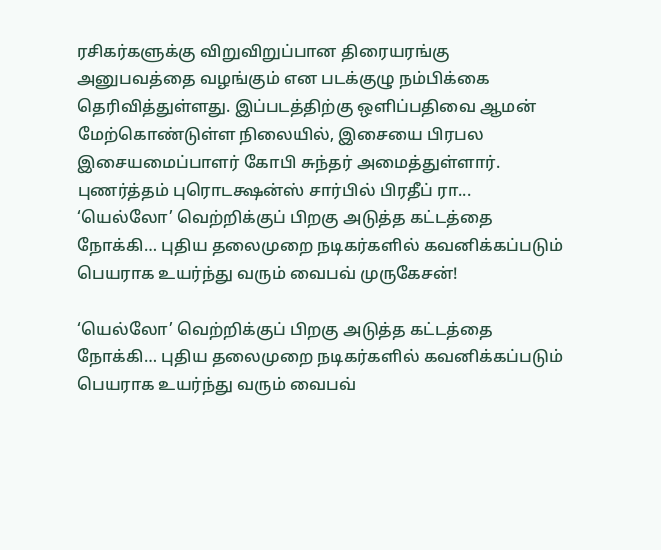ரசிகர்களுக்கு விறுவிறுப்பான திரையரங்கு அனுபவத்தை வழங்கும் என படக்குழு நம்பிக்கை தெரிவித்துள்ளது. இப்படத்திற்கு ஒளிப்பதிவை ஆமன் மேற்கொண்டுள்ள நிலையில், இசையை பிரபல இசையமைப்பாளர் கோபி சுந்தர் அமைத்துள்ளார். புணர்த்தம் புரொடக்ஷன்ஸ் சார்பில் பிரதீப் ரா...
‘யெல்லோ’ வெற்றிக்குப் பிறகு அடுத்த கட்டத்தை நோக்கி… புதிய தலைமுறை நடிகர்களில் கவனிக்கப்படும் பெயராக உயர்ந்து வரும் வைபவ் முருகேசன்!

‘யெல்லோ’ வெற்றிக்குப் பிறகு அடுத்த கட்டத்தை நோக்கி… புதிய தலைமுறை நடிகர்களில் கவனிக்கப்படும் பெயராக உயர்ந்து வரும் வைபவ்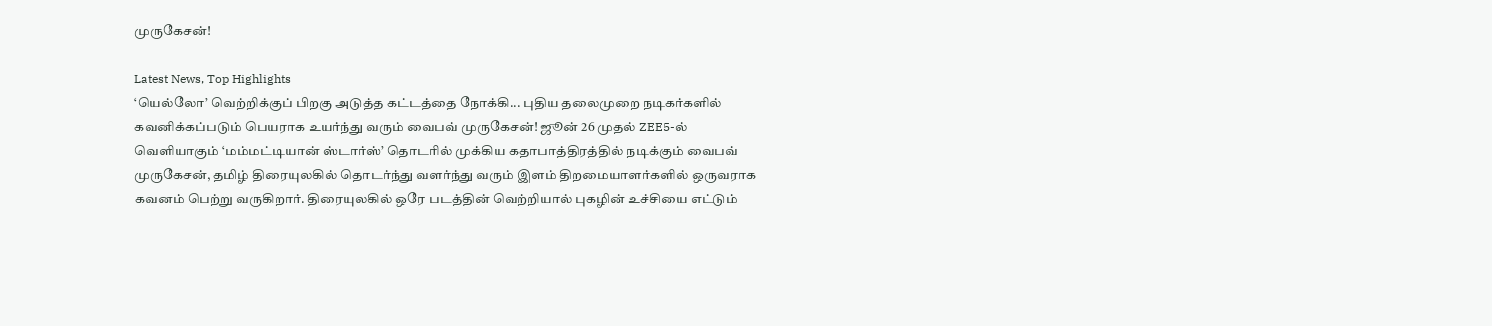முருகேசன்!

Latest News, Top Highlights
‘யெல்லோ’ வெற்றிக்குப் பிறகு அடுத்த கட்டத்தை நோக்கி... புதிய தலைமுறை நடிகர்களில் கவனிக்கப்படும் பெயராக உயர்ந்து வரும் வைபவ் முருகேசன்! ஜூன் 26 முதல் ZEE5-ல் வெளியாகும் ‘மம்மட்டியான் ஸ்டார்ஸ்’ தொடரில் முக்கிய கதாபாத்திரத்தில் நடிக்கும் வைபவ் முருகேசன், தமிழ் திரையுலகில் தொடர்ந்து வளர்ந்து வரும் இளம் திறமையாளர்களில் ஒருவராக கவனம் பெற்று வருகிறார். திரையுலகில் ஒரே படத்தின் வெற்றியால் புகழின் உச்சியை எட்டும்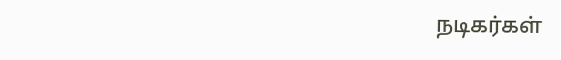நடிகர்கள்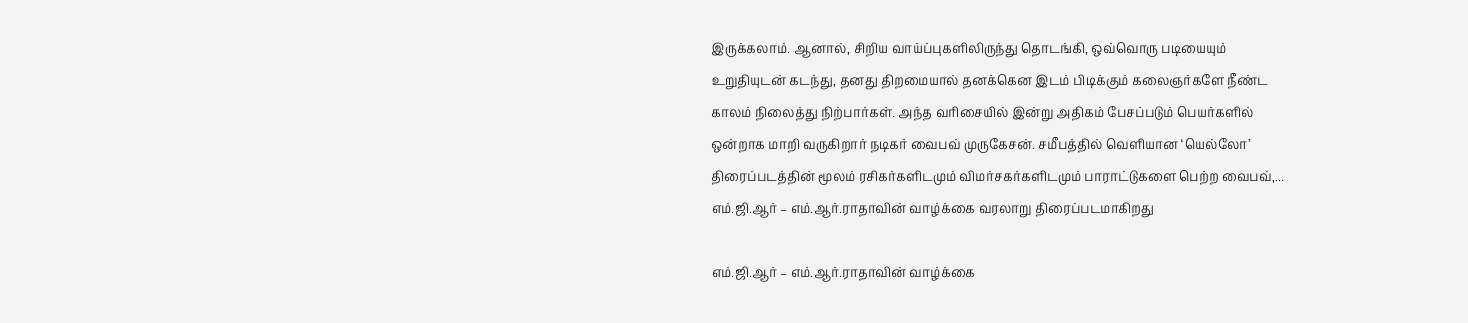இருக்கலாம். ஆனால், சிறிய வாய்ப்புகளிலிருந்து தொடங்கி, ஒவ்வொரு படியையும் உறுதியுடன் கடந்து, தனது திறமையால் தனக்கென இடம் பிடிக்கும் கலைஞர்களே நீண்ட காலம் நிலைத்து நிற்பார்கள். அந்த வரிசையில் இன்று அதிகம் பேசப்படும் பெயர்களில் ஒன்றாக மாறி வருகிறார் நடிகர் வைபவ் முருகேசன். சமீபத்தில் வெளியான ‘யெல்லோ’ திரைப்படத்தின் மூலம் ரசிகர்களிடமும் விமர்சகர்களிடமும் பாராட்டுகளை பெற்ற வைபவ்,...
எம்.ஜி.ஆர் – எம்.ஆர்.ராதாவின் வாழ்க்கை வரலாறு திரைப்படமாகிறது

எம்.ஜி.ஆர் – எம்.ஆர்.ராதாவின் வாழ்க்கை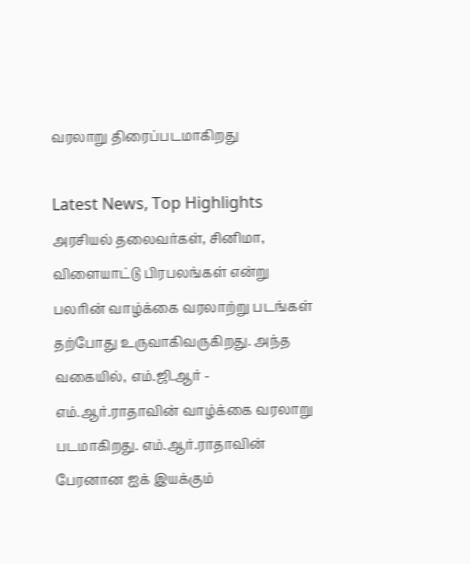வரலாறு திரைப்படமாகிறது

Latest News, Top Highlights
அரசியல் தலைவர்கள், சினிமா, விளையாட்டு பிரபலங்கள் என்று பலரின் வாழ்க்கை வரலாற்று படங்கள் தற்போது உருவாகிவருகிறது. அந்த வகையில், எம்.ஜி.ஆர் - எம்.ஆர்.ராதாவின் வாழ்க்கை வரலாறு படமாகிறது. எம்.ஆர்.ராதாவின் பேரனான ஐக் இயக்கும்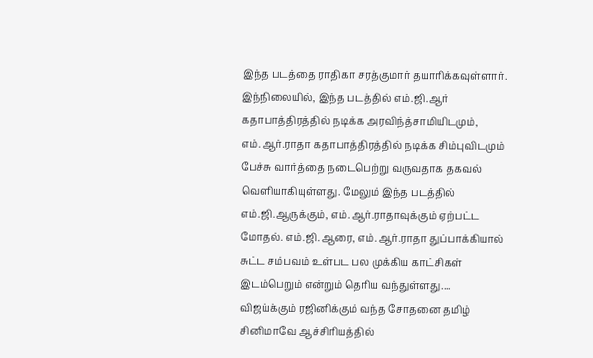இந்த படத்தை ராதிகா சரத்குமார் தயாரிக்கவுள்ளார். இந்நிலையில், இந்த படத்தில் எம்.ஜி.ஆர் கதாபாத்திரத்தில் நடிக்க அரவிந்த்சாமியிடமும், எம்.ஆர்.ராதா கதாபாத்திரத்தில் நடிக்க சிம்புவிடமும் பேச்சு வார்த்தை நடைபெற்று வருவதாக தகவல் வெளியாகியுள்ளது. மேலும் இந்த படத்தில் எம்.ஜி.ஆருக்கும், எம்.ஆர்.ராதாவுக்கும் ஏற்பட்ட மோதல். எம்.ஜி.ஆரை, எம்.ஆர்.ராதா துப்பாக்கியால் சுட்ட சம்பவம் உள்பட பல முக்கிய காட்சிகள் இடம்பெறும் என்றும் தெரிய வந்துள்ளது....
விஜய்க்கும் ரஜினிக்கும் வந்த சோதனை தமிழ் சினிமாவே ஆச்சிரியத்தில்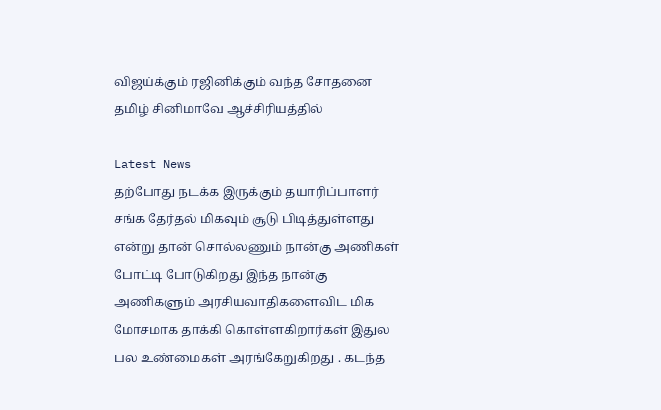விஜய்க்கும் ரஜினிக்கும் வந்த சோதனை தமிழ் சினிமாவே ஆச்சிரியத்தில்

Latest News
தற்போது நடக்க இருக்கும் தயாரிப்பாளர் சங்க தேர்தல் மிகவும் சூடு பிடித்துள்ளது என்று தான் சொல்லணும் நான்கு அணிகள் போட்டி போடுகிறது இந்த நான்கு அணிகளும் அரசியவாதிகளைவிட மிக மோசமாக தாக்கி கொள்ளகிறார்கள் இதுல பல உண்மைகள் அரங்கேறுகிறது . கடந்த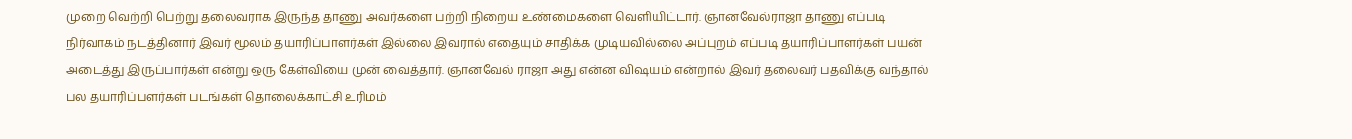முறை வெற்றி பெற்று தலைவராக இருந்த தாணு அவர்களை பற்றி நிறைய உண்மைகளை வெளியிட்டார். ஞானவேல்ராஜா தாணு எப்படி நிர்வாகம் நடத்தினார் இவர் மூலம் தயாரிப்பாளர்கள் இல்லை இவரால் எதையும் சாதிக்க முடியவில்லை அப்புறம் எப்படி தயாரிப்பாளர்கள் பயன் அடைத்து இருப்பார்கள் என்று ஒரு கேள்வியை முன் வைத்தார். ஞானவேல் ராஜா அது என்ன விஷயம் என்றால் இவர் தலைவர் பதவிக்கு வந்தால் பல தயாரிப்பளர்கள் படங்கள் தொலைக்காட்சி உரிமம்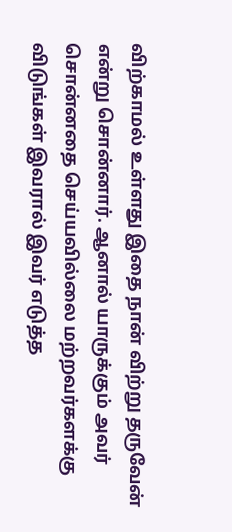விற்காமல் உள்ளது இதை நான் விற்று தருவேன் என்று சொன்னார். ஆனால் யாருக்கும் அவர் சொன்னதை செய்யவில்லை மற்றவர்களக்கு விடுங்கள் இவரால் இவர் எடுத்த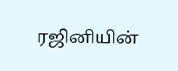ரஜினியின்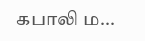கபாலி ம...